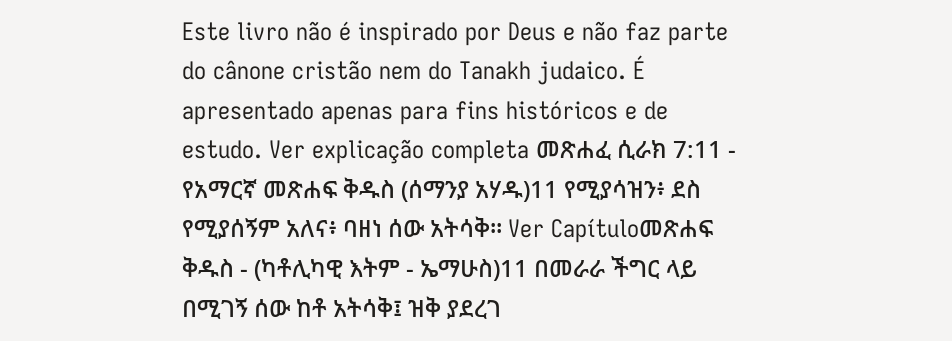Este livro não é inspirado por Deus e não faz parte do cânone cristão nem do Tanakh judaico. É apresentado apenas para fins históricos e de estudo. Ver explicação completa መጽሐፈ ሲራክ 7:11 - የአማርኛ መጽሐፍ ቅዱስ (ሰማንያ አሃዱ)11 የሚያሳዝን፥ ደስ የሚያሰኝም አለና፥ ባዘነ ሰው አትሳቅ። Ver Capítuloመጽሐፍ ቅዱስ - (ካቶሊካዊ እትም - ኤማሁስ)11 በመራራ ችግር ላይ በሚገኝ ሰው ከቶ አትሳቅ፤ ዝቅ ያደረገ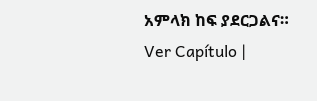አምላክ ከፍ ያደርጋልና። Ver Capítulo |